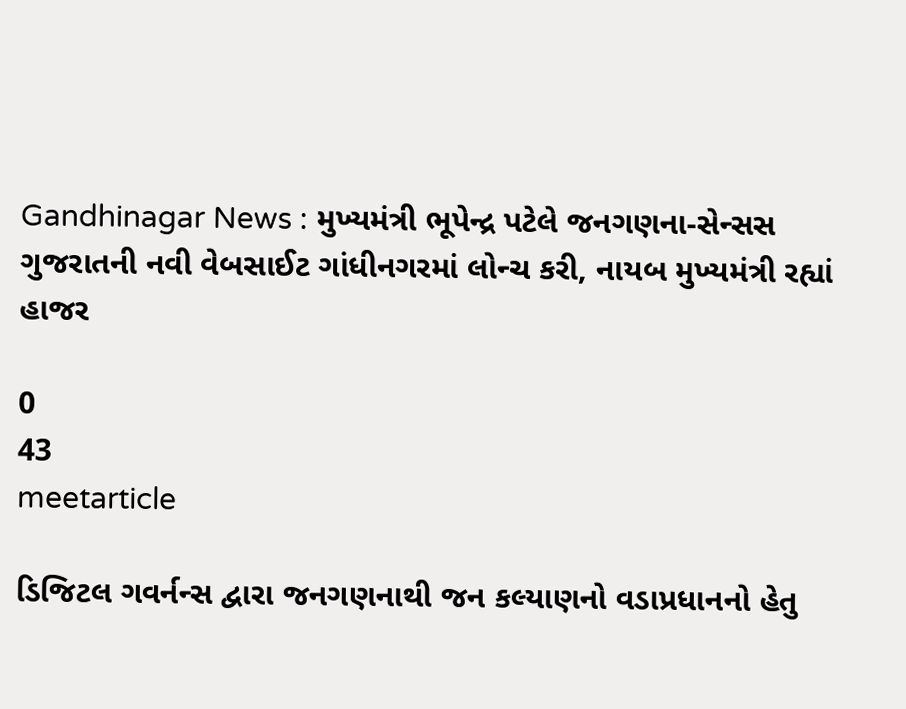Gandhinagar News : મુખ્યમંત્રી ભૂપેન્દ્ર પટેલે જનગણના-સેન્સસ ગુજરાતની નવી વેબસાઈટ ગાંધીનગરમાં લોન્ચ કરી, નાયબ મુખ્યમંત્રી રહ્યાં હાજર

0
43
meetarticle

ડિજિટલ ગવર્નન્સ દ્વારા જનગણનાથી જન કલ્યાણનો વડાપ્રધાનનો હેતુ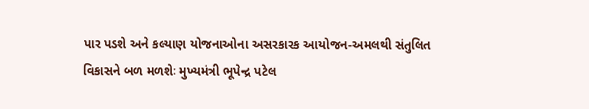પાર પડશે અને કલ્યાણ યોજનાઓના અસરકારક આયોજન-અમલથી સંતુલિત વિકાસને બળ મળશેઃ મુખ્યમંત્રી ભૂપેન્દ્ર પટેલ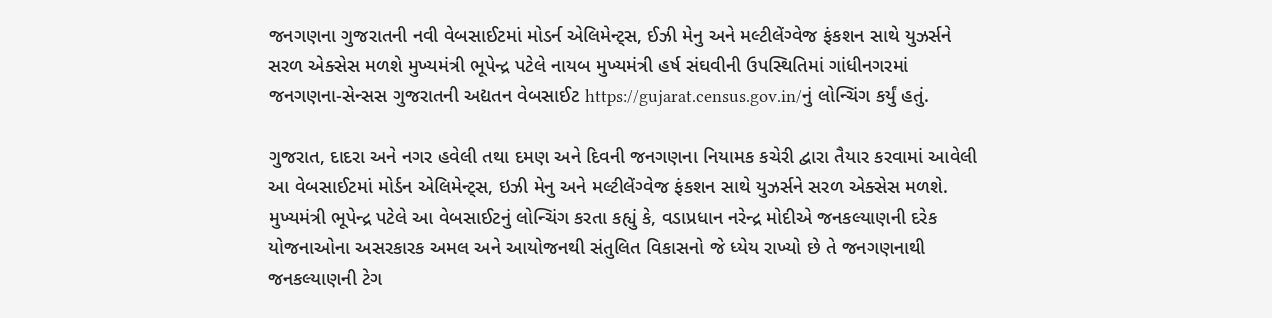જનગણના ગુજરાતની નવી વેબસાઈટમાં મોડર્ન એલિમેન્ટ્સ, ઈઝી મેનુ અને મલ્ટીલેંગ્વેજ ફંકશન સાથે યુઝર્સને સરળ એક્સેસ મળશે મુખ્યમંત્રી ભૂપેન્દ્ર પટેલે નાયબ મુખ્યમંત્રી હર્ષ સંઘવીની ઉપસ્થિતિમાં ગાંધીનગરમાં જનગણના-સેન્સસ ગુજરાતની અદ્યતન વેબસાઈટ https://gujarat.census.gov.in/નું લોન્ચિંગ કર્યું હતું.

ગુજરાત, દાદરા અને નગર હવેલી તથા દમણ અને દિવની જનગણના નિયામક કચેરી દ્વારા તૈયાર કરવામાં આવેલી આ વેબસાઈટમાં મોર્ડન એલિમેન્ટ્સ, ઇઝી મેનુ અને મલ્ટીલેંગ્વેજ ફંકશન સાથે યુઝર્સને સરળ એક્સેસ મળશે. મુખ્યમંત્રી ભૂપેન્દ્ર પટેલે આ વેબસાઈટનું લોન્ચિંગ કરતા કહ્યું કે, વડાપ્રધાન નરેન્દ્ર મોદીએ જનકલ્યાણની દરેક યોજનાઓના અસરકારક અમલ અને આયોજનથી સંતુલિત વિકાસનો જે ધ્યેય રાખ્યો છે તે જનગણનાથી જનકલ્યાણની ટેગ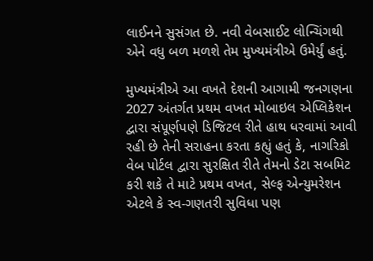લાઈનને સુસંગત છે. નવી વેબસાઈટ લોન્ચિંગથી એને વધુ બળ મળશે તેમ મુખ્યમંત્રીએ ઉમેર્યું હતું.

મુખ્યમંત્રીએ આ વખતે દેશની આગામી જનગણના 2027 અંતર્ગત પ્રથમ વખત મોબાઇલ એપ્લિકેશન દ્વારા સંપૂર્ણપણે ડિજિટલ રીતે હાથ ધરવામાં આવી રહી છે તેની સરાહના કરતા કહ્યું હતું કે, નાગરિકો વેબ પોર્ટલ દ્વારા સુરક્ષિત રીતે તેમનો ડેટા સબમિટ કરી શકે તે માટે પ્રથમ વખત, સેલ્ફ એન્યુમરેશન એટલે કે સ્વ-ગણતરી સુવિધા પણ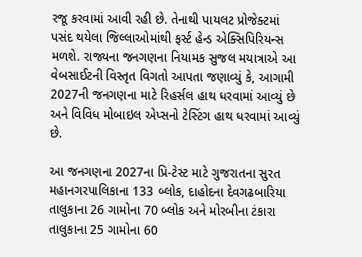રજૂ કરવામાં આવી રહી છે. તેનાથી પાયલટ પ્રોજેક્ટમાં પસંદ થયેલા જિલ્લાઓમાંથી ફર્સ્ટ હેન્ડ એક્સિપિરિયન્સ મળશે. રાજ્યના જનગણના નિયામક સુજલ મયાત્રાએ આ વેબસાઈટની વિસ્તૃત વિગતો આપતા જણાવ્યું કે, આગામી 2027ની જનગણના માટે રિહર્સલ હાથ ધરવામાં આવ્યું છે અને વિવિધ મોબાઇલ એપ્સનો ટેસ્ટિંગ હાથ ધરવામાં આવ્યું છે.

આ જનગણના 2027ના પ્રિ-ટેસ્ટ માટે ગુજરાતના સુરત મહાનગરપાલિકાના 133 બ્લોક, દાહોદના દેવગઢબારિયા તાલુકાના 26 ગામોના 70 બ્લોક અને મોરબીના ટંકારા તાલુકાના 25 ગામોના 60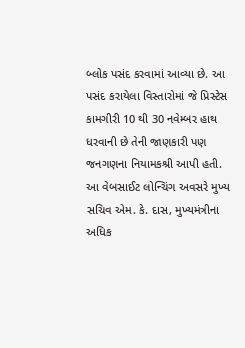બ્લોક પસંદ કરવામાં આવ્યા છે. આ પસંદ કરાયેલા વિસ્તારોમાં જે પ્રિસ્ટેસ કામગીરી 10 થી 30 નવેમ્બર હાથ ધરવાની છે તેની જાણકારી પણ જનગણના નિયામકશ્રી આપી હતી. આ વેબસાઈટ લોન્ચિંગ અવસરે મુખ્ય સચિવ એમ. કે. દાસ, મુખ્યમંત્રીના અધિક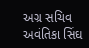અગ્ર સચિવ અવંતિકા સિંઘ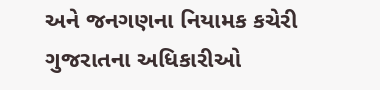અને જનગણના નિયામક કચેરી ગુજરાતના અધિકારીઓ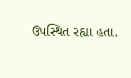ઉપસ્થિત રહ્યા હતા.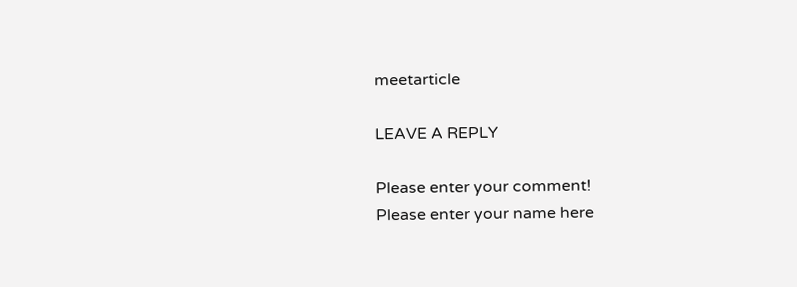meetarticle

LEAVE A REPLY

Please enter your comment!
Please enter your name here